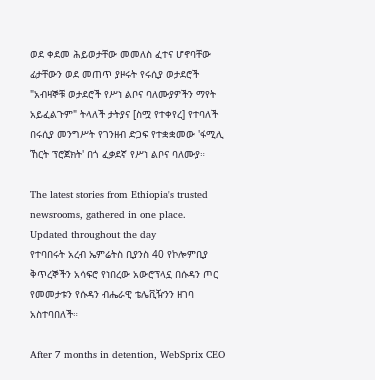ወደ ቀደመ ሕይወታቸው መመለስ ፈተና ሆኖባቸው ፊታቸውን ወደ መጠጥ ያዞሩት የሩሲያ ወታደሮች
"አብዛኞቹ ወታደሮች የሥነ ልቦና ባለሙያዎችን ማየት አይፈልጉም" ትላለች ታትያና [ስሟ የተቀየረ] የተባለች በሩሲያ መንግሥት የገንዘብ ድጋፍ የተቋቋመው 'ፋሚሊ ኸርት ፕሮጀክት' በጎ ፈቃደኛ የሥነ ልቦና ባለሙያ።

The latest stories from Ethiopia's trusted newsrooms, gathered in one place.
Updated throughout the day
የተባበሩት አረብ ኤምሬትስ ቢያንስ 40 የኮሎምቢያ ቅጥረኞችን አሳፍሮ የነበረው አውሮፕላኗ በሱዳን ጦር የመመታቱን የሱዳን ብሔራዊ ቴሌቪዥንን ዘገባ አስተባበለች።

After 7 months in detention, WebSprix CEO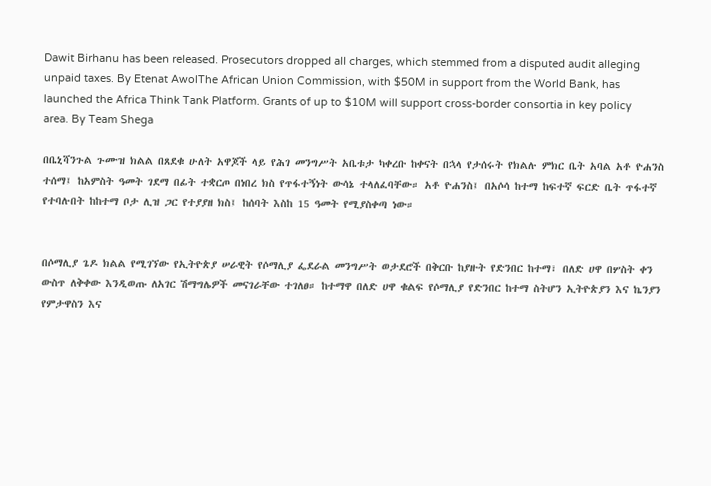Dawit Birhanu has been released. Prosecutors dropped all charges, which stemmed from a disputed audit alleging unpaid taxes. By Etenat AwolThe African Union Commission, with $50M in support from the World Bank, has launched the Africa Think Tank Platform. Grants of up to $10M will support cross-border consortia in key policy area. By Team Shega

በቤኒሻንጉል ጉሙዝ ክልል በጸደቁ ሁለት አዋጆች ላይ የሕገ መንግሥት አቤቱታ ካቀረቡ ከቀናት በኋላ የታሰሩት የክልሉ ምክር ቤት አባል አቶ ዮሐንስ ተሰማ፤ ከአምስት ዓመት ገደማ በፊት ተቋርጦ በነበረ ክስ የጥፋተኝነት ውሳኔ ተላለፈባቸው። አቶ ዮሐንስ፤ በአሶሳ ከተማ ከፍተኛ ፍርድ ቤት ጥፋተኛ የተባሉበት ከከተማ ቦታ ሊዝ ጋር የተያያዘ ክስ፤ ከሰባት እስከ 15 ዓመት የሚያስቀጣ ነው።


በሶማሊያ ጌዶ ክልል የሚገኘው የኢትዮጵያ ሠራዊት የሶማሊያ ፌደራል መንግሥት ወታደሮች በቅርቡ ከያዙት የድንበር ከተማ፣ በለድ ሀዋ በሦስት ቀን ውስጥ ለቅቀው እንዲወጡ ለአገር ሽማግሌዎች መናገራቸው ተገለፀ። ከተማዋ በለድ ሀዋ ቁልፍ የሶማሊያ የድንበር ከተማ ስትሆን ኢትዮጵያን እና ኬንያን የምታዋስን እና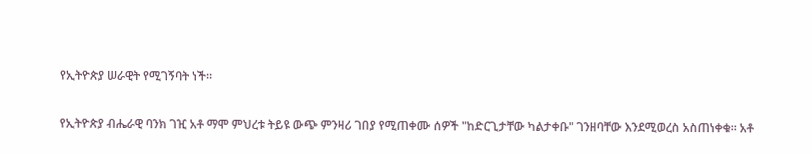የኢትዮጵያ ሠራዊት የሚገኝባት ነች።

የኢትዮጵያ ብሔራዊ ባንክ ገዢ አቶ ማሞ ምህረቱ ትይዩ ውጭ ምንዛሪ ገበያ የሚጠቀሙ ሰዎች "ከድርጊታቸው ካልታቀቡ" ገንዘባቸው እንደሚወረስ አስጠነቀቁ። አቶ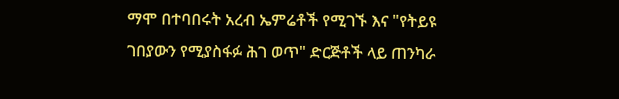ማሞ በተባበሩት አረብ ኤምሬቶች የሚገኙ እና "የትይዩ ገበያውን የሚያስፋፉ ሕገ ወጥ" ድርጅቶች ላይ ጠንካራ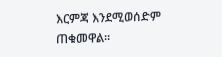እርምጃ እንደሚወሰድም ጠቁመዋል።